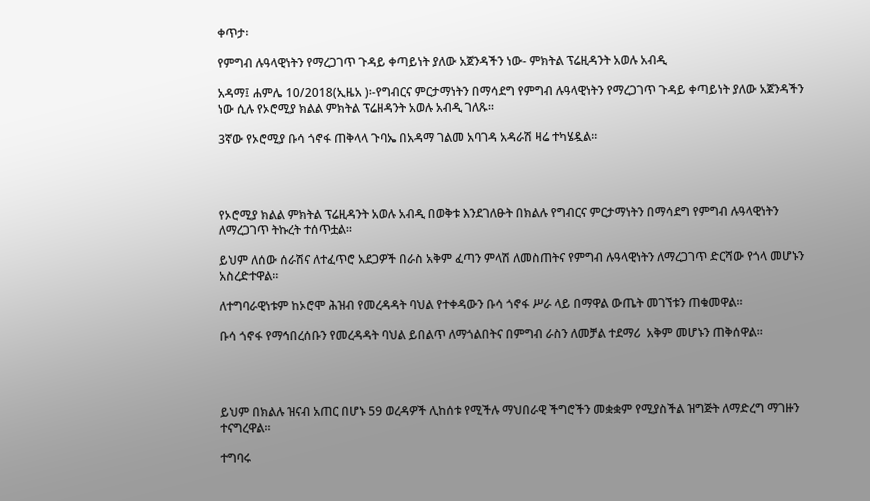ቀጥታ፡

የምግብ ሉዓላዊነትን የማረጋገጥ ጉዳይ ቀጣይነት ያለው አጀንዳችን ነው- ምክትል ፕሬዚዳንት አወሉ አብዲ

አዳማ፤ ሐምሌ 10/2018(ኢዜአ )፡-የግብርና ምርታማነትን በማሳደግ የምግብ ሉዓላዊነትን የማረጋገጥ ጉዳይ ቀጣይነት ያለው አጀንዳችን ነው ሲሉ የኦሮሚያ ክልል ምክትል ፕሬዘዳንት አወሉ አብዲ ገለጹ።

3ኛው የኦሮሚያ ቡሳ ጎኖፋ ጠቅላላ ጉባኤ በአዳማ ገልመ አባገዳ አዳራሽ ዛሬ ተካሄዷል።




የኦሮሚያ ክልል ምክትል ፕሬዚዳንት አወሉ አብዲ በወቅቱ እንደገለፁት በክልሉ የግብርና ምርታማነትን በማሳደግ የምግብ ሉዓላዊነትን ለማረጋገጥ ትኩረት ተሰጥቷል።

ይህም ለሰው ሰራሽና ለተፈጥሮ አደጋዎች በራስ አቅም ፈጣን ምላሽ ለመስጠትና የምግብ ሉዓላዊነትን ለማረጋገጥ ድርሻው የጎላ መሆኑን አስረድተዋል።

ለተግባራዊነቱም ከኦሮሞ ሕዝብ የመረዳዳት ባህል የተቀዳውን ቡሳ ጎኖፋ ሥራ ላይ በማዋል ውጤት መገኘቱን ጠቁመዋል።

ቡሳ ጎኖፋ የማኅበረሰቡን የመረዳዳት ባህል ይበልጥ ለማጎልበትና በምግብ ራስን ለመቻል ተደማሪ  አቅም መሆኑን ጠቅሰዋል።




ይህም በክልሉ ዝናብ አጠር በሆኑ 59 ወረዳዎች ሊከሰቱ የሚችሉ ማህበራዊ ችግሮችን መቋቋም የሚያስችል ዝግጅት ለማድረግ ማገዙን ተናግረዋል።

ተግባሩ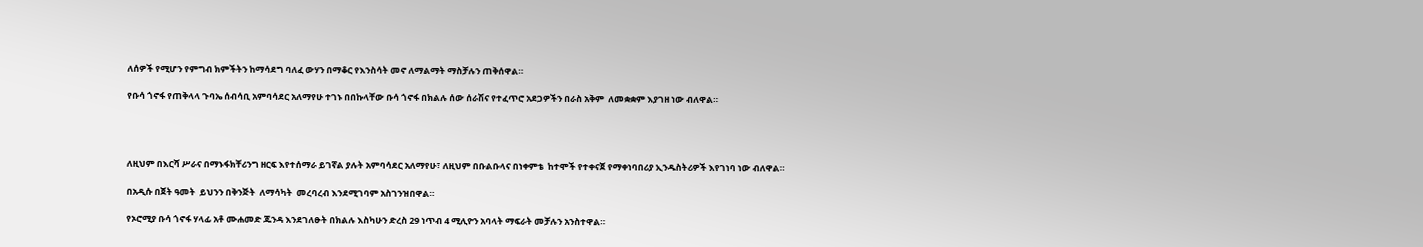ለሰዎች የሚሆን የምግብ ክምችትን ከማሳደግ ባለፈ ውሃን በማቆር የእንስሳት መኖ ለማልማት ማስቻሉን ጠቅሰዋል።

የቡሳ ጎኖፋ የጠቅላላ ጉባኤ ሰብሳቢ አምባሳደር አለማየሁ ተገኑ በበኩላቸው ቡሳ ጎኖፋ በክልሉ ሰው ሰራሽና የተፈጥሮ አደጋዎችን በራስ አቅም  ለመቋቋም እያገዘ ነው ብለዋል።




ለዚህም በእርሻ ሥራና በማኑፋክቸሪንግ ዘርፍ እየተሰማራ ይገኛል ያሉት አምባሳደር አለማየሁ፣ ለዚህም በቡልቡላና በነቀምቴ  ከተሞች የተቀናጀ የማቀነባበሪያ ኢንዱስትሪዎች እየገነባ ነው ብለዋል።

በአዲሱ በጀት ዓመት  ይህንን በቅንጅት  ለማሳካት  መረባረብ እንደሚገባም አስገንዝበዋል።

የኦሮሚያ ቡሳ ጎኖፋ ሃላፊ አቶ ሙሐመድ ጁንዳ እንደገለፁት በክልሉ እስካሁን ድረስ 29 ነጥብ 4 ሚሊዮን አባላት ማፍራት መቻሉን አንስተዋል።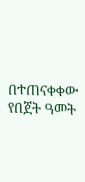በተጠናቀቀው የበጀት ዓመት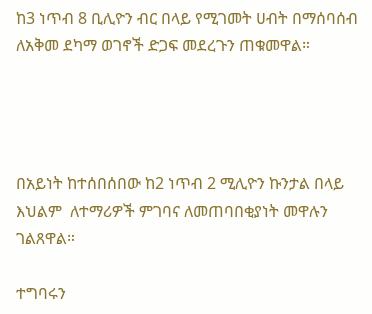ከ3 ነጥብ 8 ቢሊዮን ብር በላይ የሚገመት ሀብት በማሰባሰብ ለአቅመ ደካማ ወገኖች ድጋፍ መደረጉን ጠቁመዋል።




በአይነት ከተሰበሰበው ከ2 ነጥብ 2 ሚሊዮን ኩንታል በላይ እህልም  ለተማሪዎች ምገባና ለመጠባበቂያነት መዋሉን  ገልጸዋል።

ተግባሩን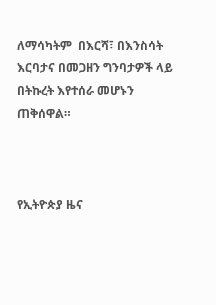ለማሳካትም  በእርሻ፣ በእንስሳት እርባታና በመጋዘን ግንባታዎች ላይ በትኩረት እየተሰራ መሆኑን ጠቅሰዋል።



የኢትዮጵያ ዜና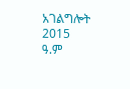አገልግሎት
2015
ዓ.ም